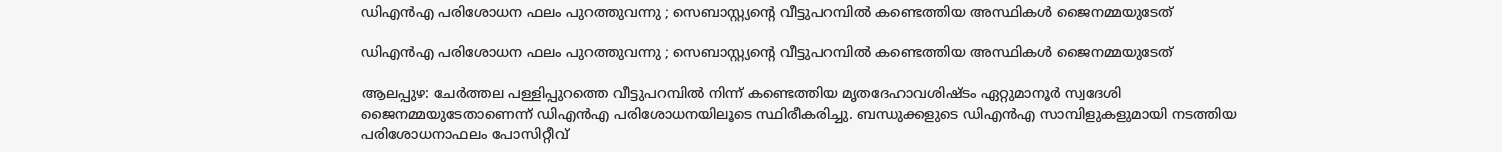ഡിഎന്‍എ പരിശോധന ഫലം പുറത്തുവന്നു ; സെബാസ്റ്റ്യന്റെ വീട്ടുപറമ്പിൽ കണ്ടെത്തിയ അസ്ഥികള്‍ ജൈനമ്മയുടേത്

ഡിഎന്‍എ പരിശോധന ഫലം പുറത്തുവന്നു ; സെബാസ്റ്റ്യന്റെ വീട്ടുപറമ്പിൽ കണ്ടെത്തിയ അസ്ഥികള്‍ ജൈനമ്മയുടേത്

ആലപ്പുഴ: ചേര്‍ത്തല പള്ളിപ്പുറത്തെ വീട്ടുപറമ്പില്‍ നിന്ന് കണ്ടെത്തിയ മൃതദേഹാവശിഷ്ടം ഏറ്റുമാനൂര്‍ സ്വദേശി ജൈനമ്മയുടേതാണെന്ന് ഡിഎന്‍എ പരിശോധനയിലൂടെ സ്ഥിരീകരിച്ചു. ബന്ധുക്കളുടെ ഡിഎന്‍എ സാമ്പിളുകളുമായി നടത്തിയ പരിശോധനാഫലം പോസിറ്റീവ്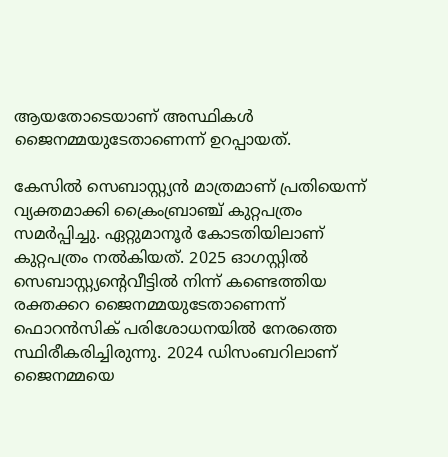ആയതോടെയാണ് അസ്ഥികള്‍ ജൈനമ്മയുടേതാണെന്ന് ഉറപ്പായത്.

കേസില്‍ സെബാസ്റ്റ്യന്‍ മാത്രമാണ് പ്രതിയെന്ന് വ്യക്തമാക്കി ക്രൈംബ്രാഞ്ച് കുറ്റപത്രം സമര്‍പ്പിച്ചു. ഏറ്റുമാനൂര്‍ കോടതിയിലാണ് കുറ്റപത്രം നല്‍കിയത്. 2025 ഓഗസ്റ്റില്‍ സെബാസ്റ്റ്യന്റെവീട്ടില്‍ നിന്ന് കണ്ടെത്തിയ രക്തക്കറ ജൈനമ്മയുടേതാണെന്ന് ഫൊറന്‍സിക് പരിശോധനയില്‍ നേരത്തെ സ്ഥിരീകരിച്ചിരുന്നു. 2024 ഡിസംബറിലാണ് ജൈനമ്മയെ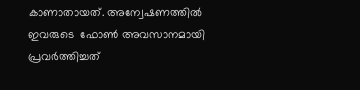കാണാതായത്. അന്വേഷണത്തില്‍ ഇവരുടെ  ഫോണ്‍ അവസാനമായി പ്രവര്‍ത്തിച്ചത്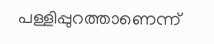പള്ളിപ്പുറത്താണെന്ന്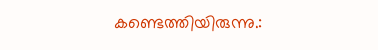കണ്ടെത്തിയിരുന്നു.: